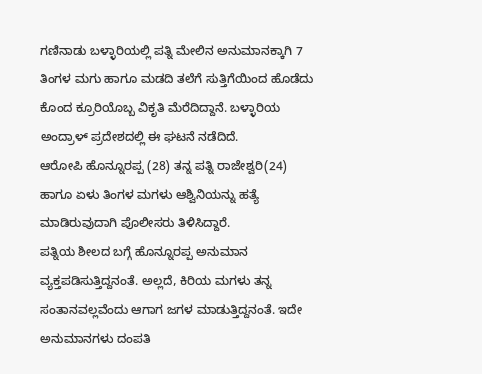ಗಣಿನಾಡು ಬಳ್ಳಾರಿಯಲ್ಲಿ ಪತ್ನಿ ಮೇಲಿನ ಅನುಮಾನಕ್ಕಾಗಿ 7 ತಿಂಗಳ ಮಗು ಹಾಗೂ ಮಡದಿ ತಲೆಗೆ ಸುತ್ತಿಗೆಯಿಂದ ಹೊಡೆದು ಕೊಂದ ಕ್ರೂರಿಯೊಬ್ಬ ವಿಕೃತಿ ಮೆರೆದಿದ್ದಾನೆ. ಬಳ್ಳಾರಿಯ ಅಂದ್ರಾಳ್ ಪ್ರದೇಶದಲ್ಲಿ ಈ ಘಟನೆ ನಡೆದಿದೆ.
ಆರೋಪಿ ಹೊನ್ನೂರಪ್ಪ (28) ತನ್ನ ಪತ್ನಿ ರಾಜೇಶ್ವರಿ(24) ಹಾಗೂ ಏಳು ತಿಂಗಳ ಮಗಳು ಆಶ್ವಿನಿಯನ್ನು ಹತ್ಯೆ ಮಾಡಿರುವುದಾಗಿ ಪೊಲೀಸರು ತಿಳಿಸಿದ್ದಾರೆ.
ಪತ್ನಿಯ ಶೀಲದ ಬಗ್ಗೆ ಹೊನ್ನೂರಪ್ಪ ಅನುಮಾನ ವ್ಯಕ್ತಪಡಿಸುತ್ತಿದ್ದನಂತೆ. ಅಲ್ಲದೆ, ಕಿರಿಯ ಮಗಳು ತನ್ನ ಸಂತಾನವಲ್ಲವೆಂದು ಆಗಾಗ ಜಗಳ ಮಾಡುತ್ತಿದ್ದನಂತೆ. ಇದೇ ಅನುಮಾನಗಳು ದಂಪತಿ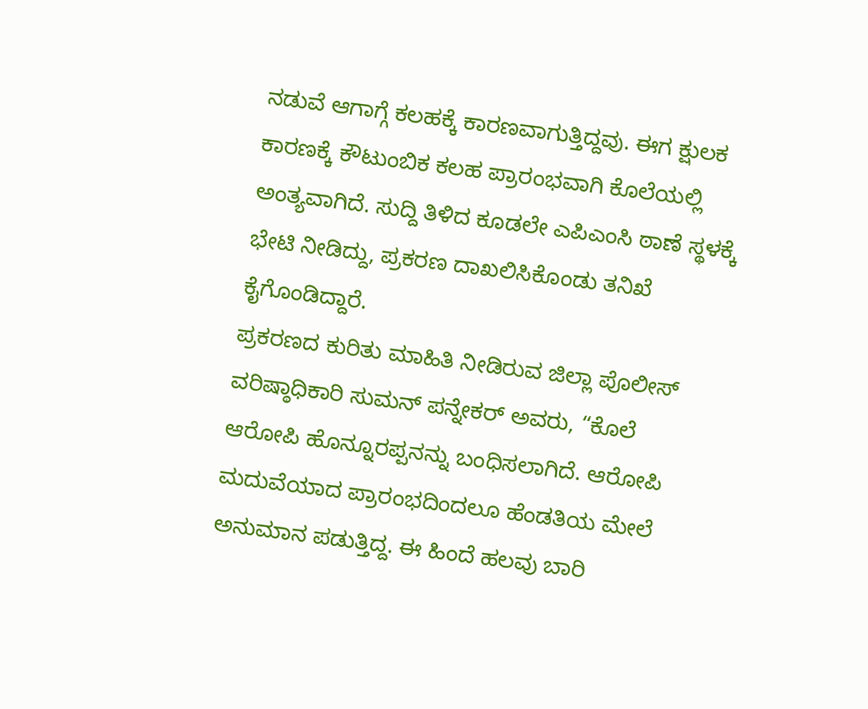ನಡುವೆ ಆಗಾಗ್ಗೆ ಕಲಹಕ್ಕೆ ಕಾರಣವಾಗುತ್ತಿದ್ದವು. ಈಗ ಕ್ಷುಲಕ ಕಾರಣಕ್ಕೆ ಕೌಟುಂಬಿಕ ಕಲಹ ಪ್ರಾರಂಭವಾಗಿ ಕೊಲೆಯಲ್ಲಿ ಅಂತ್ಯವಾಗಿದೆ. ಸುದ್ದಿ ತಿಳಿದ ಕೂಡಲೇ ಎಪಿಎಂಸಿ ಠಾಣೆ ಸ್ಥಳಕ್ಕೆ ಭೇಟಿ ನೀಡಿದ್ದು, ಪ್ರಕರಣ ದಾಖಲಿಸಿಕೊಂಡು ತನಿಖೆ ಕೈಗೊಂಡಿದ್ದಾರೆ.
ಪ್ರಕರಣದ ಕುರಿತು ಮಾಹಿತಿ ನೀಡಿರುವ ಜಿಲ್ಲಾ ಪೊಲೀಸ್ ವರಿಷ್ಠಾಧಿಕಾರಿ ಸುಮನ್ ಪನ್ನೇಕರ್ ಅವರು, “ಕೊಲೆ ಆರೋಪಿ ಹೊನ್ನೂರಪ್ಪನನ್ನು ಬಂಧಿಸಲಾಗಿದೆ. ಆರೋಪಿ ಮದುವೆಯಾದ ಪ್ರಾರಂಭದಿಂದಲೂ ಹೆಂಡತಿಯ ಮೇಲೆ ಅನುಮಾನ ಪಡುತ್ತಿದ್ದ. ಈ ಹಿಂದೆ ಹಲವು ಬಾರಿ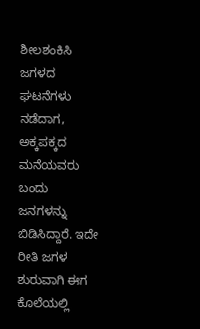ಶೀಲಶಂಕಿಸಿ ಜಗಳದ ಘಟನೆಗಳು ನಡೆದಾಗ, ಅಕ್ಕಪಕ್ಕದ ಮನೆಯವರು ಬಂದು ಜನಗಳನ್ನು ಬಿಡಿಸಿದ್ದಾರೆ. ಇದೇ ರೀತಿ ಜಗಳ ಶುರುವಾಗಿ ಈಗ ಕೊಲೆಯಲ್ಲಿ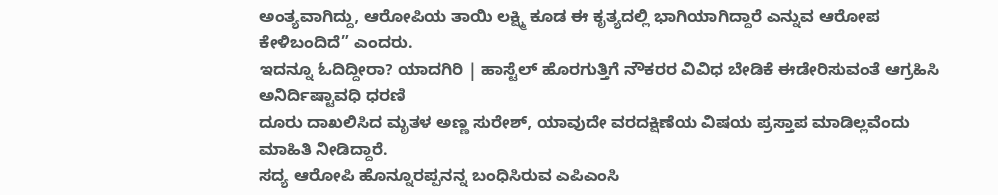ಅಂತ್ಯವಾಗಿದ್ದು, ಆರೋಪಿಯ ತಾಯಿ ಲಕ್ಷ್ಮಿ ಕೂಡ ಈ ಕೃತ್ಯದಲ್ಲಿ ಭಾಗಿಯಾಗಿದ್ದಾರೆ ಎನ್ನುವ ಆರೋಪ ಕೇಳಿಬಂದಿದೆ” ಎಂದರು.
ಇದನ್ನೂ ಓದಿದ್ದೀರಾ? ಯಾದಗಿರಿ | ಹಾಸ್ಟೆಲ್ ಹೊರಗುತ್ತಿಗೆ ನೌಕರರ ವಿವಿಧ ಬೇಡಿಕೆ ಈಡೇರಿಸುವಂತೆ ಆಗ್ರಹಿಸಿ ಅನಿರ್ದಿಷ್ಟಾವಧಿ ಧರಣಿ
ದೂರು ದಾಖಲಿಸಿದ ಮೃತಳ ಅಣ್ಣ ಸುರೇಶ್, ಯಾವುದೇ ವರದಕ್ಷಿಣೆಯ ವಿಷಯ ಪ್ರಸ್ತಾಪ ಮಾಡಿಲ್ಲವೆಂದು ಮಾಹಿತಿ ನೀಡಿದ್ದಾರೆ.
ಸದ್ಯ ಆರೋಪಿ ಹೊನ್ನೂರಪ್ಪನನ್ನ ಬಂಧಿಸಿರುವ ಎಪಿಎಂಸಿ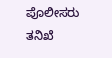ಪೊಲೀಸರು ತನಿಖೆ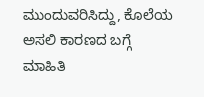ಮುಂದುವರಿಸಿದ್ದು, ಕೊಲೆಯ ಅಸಲಿ ಕಾರಣದ ಬಗ್ಗೆ ಮಾಹಿತಿ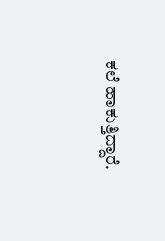ಕಲೆ ಹಾಕುತ್ತಿದ್ದಾರೆ.